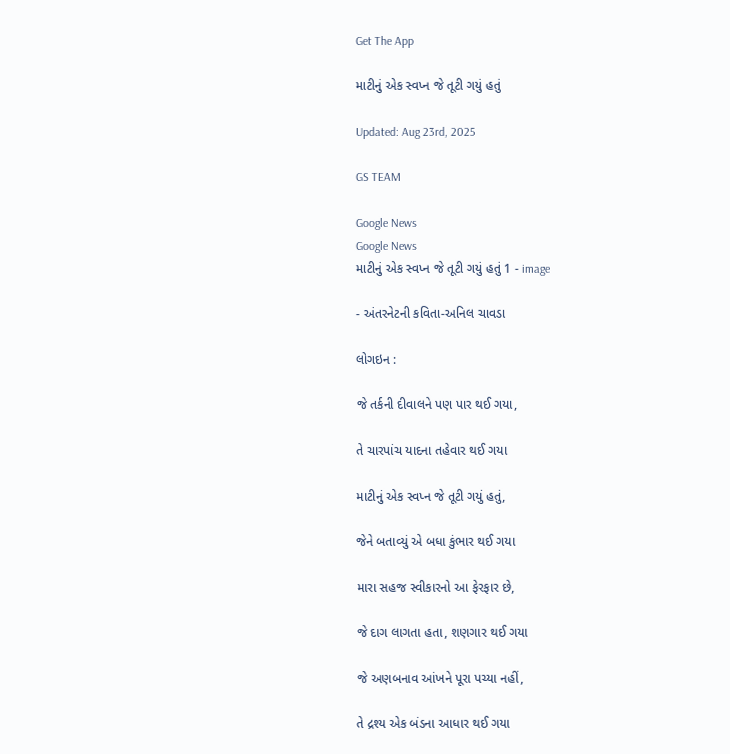Get The App

માટીનું એક સ્વપ્ન જે તૂટી ગયું હતું

Updated: Aug 23rd, 2025

GS TEAM

Google News
Google News
માટીનું એક સ્વપ્ન જે તૂટી ગયું હતું 1 - image

- અંતરનેટની કવિતા-અનિલ ચાવડા

લોગઇન :

જે તર્કની દીવાલને પણ પાર થઈ ગયા,

તે ચારપાંચ યાદના તહેવાર થઈ ગયા

માટીનું એક સ્વપ્ન જે તૂટી ગયું હતું,

જેને બતાવ્યું એ બધા કુંભાર થઈ ગયા

મારા સહજ સ્વીકારનો આ ફેરફાર છે,

જે દાગ લાગતા હતા, શણગાર થઈ ગયા

જે અણબનાવ આંખને પૂરા પચ્યા નહીં,

તે દ્રશ્ય એક બંડના આધાર થઈ ગયા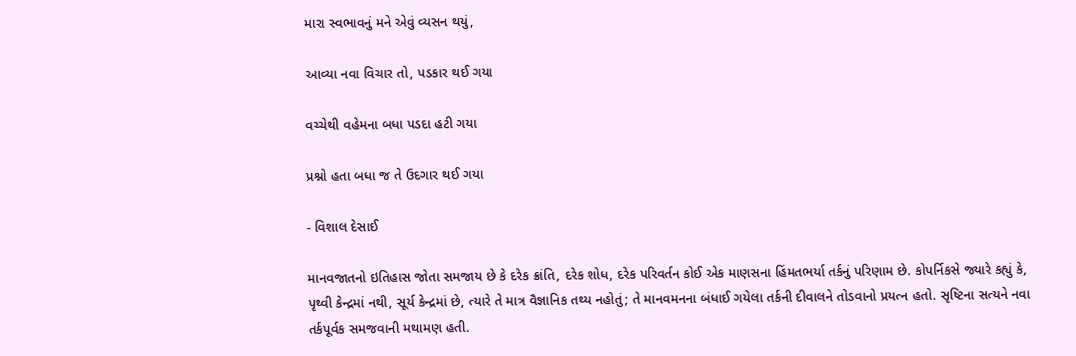મારા સ્વભાવનું મને એવું વ્યસન થયું,

આવ્યા નવા વિચાર તો, પડકાર થઈ ગયા

વચ્ચેથી વહેમના બધા પડદા હટી ગયા

પ્રશ્નો હતા બધા જ તે ઉદગાર થઈ ગયા

- વિશાલ દેસાઈ

માનવજાતનો ઇતિહાસ જોતા સમજાય છે કે દરેક ક્રાંતિ, દરેક શોધ, દરેક પરિવર્તન કોઈ એક માણસના હિંમતભર્યા તર્કનું પરિણામ છે. કોપર્નિકસે જ્યારે કહ્યું કે, પૃથ્વી કેન્દ્રમાં નથી, સૂર્ય કેન્દ્રમાં છે, ત્યારે તે માત્ર વૈજ્ઞાનિક તથ્ય નહોતું; તે માનવમનના બંધાઈ ગયેલા તર્કની દીવાલને તોડવાનો પ્રયત્ન હતો. સૃષ્ટિના સત્યને નવા તર્કપૂર્વક સમજવાની મથામણ હતી.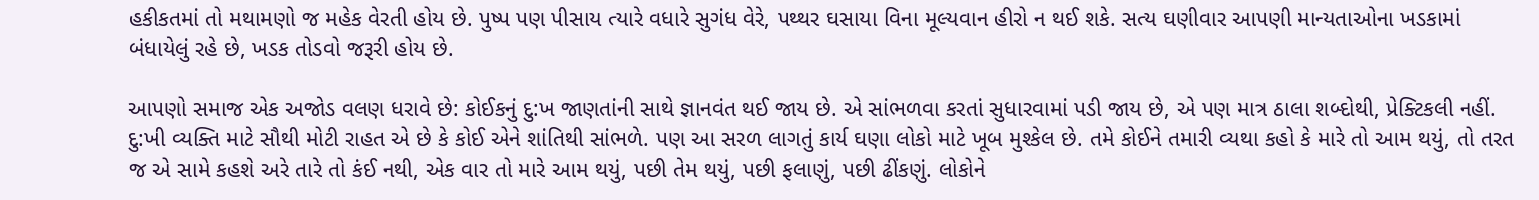હકીકતમાં તો મથામણો જ મહેક વેરતી હોય છે. પુષ્પ પણ પીસાય ત્યારે વધારે સુગંધ વેરે, પથ્થર ઘસાયા વિના મૂલ્યવાન હીરો ન થઈ શકે. સત્ય ઘણીવાર આપણી માન્યતાઓના ખડકામાં બંધાયેલું રહે છે, ખડક તોડવો જરૂરી હોય છે.

આપણો સમાજ એક અજોડ વલણ ધરાવે છે: કોઈકનું દુ:ખ જાણતાંની સાથે જ્ઞાનવંત થઈ જાય છે. એ સાંભળવા કરતાં સુધારવામાં પડી જાય છે, એ પણ માત્ર ઠાલા શબ્દોથી, પ્રેક્ટિકલી નહીં. દુ:ખી વ્યક્તિ માટે સૌથી મોટી રાહત એ છે કે કોઈ એને શાંતિથી સાંભળે. પણ આ સરળ લાગતું કાર્ય ઘણા લોકો માટે ખૂબ મુશ્કેલ છે. તમે કોઈને તમારી વ્યથા કહો કે મારે તો આમ થયું, તો તરત જ એ સામે કહશે અરે તારે તો કંઈ નથી, એક વાર તો મારે આમ થયું, પછી તેમ થયું, પછી ફલાણું, પછી ઢીંકણું. લોકોને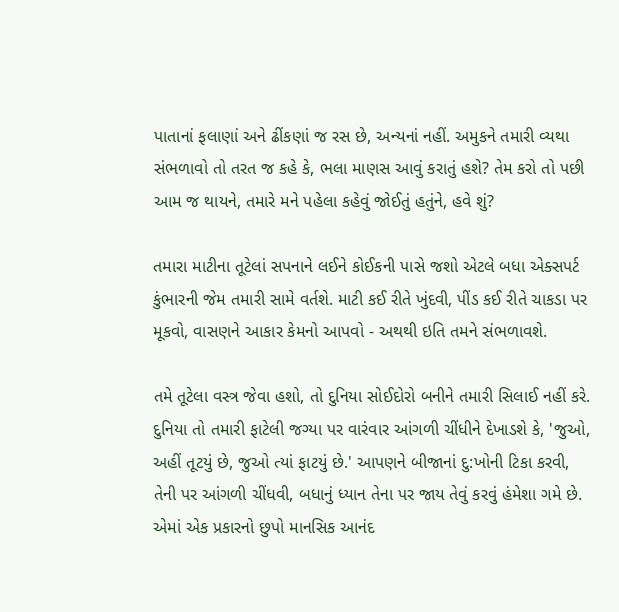પાતાનાં ફલાણાં અને ઢીંકણાં જ રસ છે, અન્યનાં નહીં. અમુકને તમારી વ્યથા સંભળાવો તો તરત જ કહે કે, ભલા માણસ આવું કરાતું હશે? તેમ કરો તો પછી આમ જ થાયને, તમારે મને પહેલા કહેવું જોઈતું હતુંને, હવે શું?

તમારા માટીના તૂટેલાં સપનાને લઈને કોઈકની પાસે જશો એટલે બધા એક્સપર્ટ કુંભારની જેમ તમારી સામે વર્તશે. માટી કઈ રીતે ખુંદવી, પીંડ કઈ રીતે ચાકડા પર મૂકવો, વાસણને આકાર કેમનો આપવો - અથથી ઇતિ તમને સંભળાવશે.

તમે તૂટેલા વસ્ત્ર જેવા હશો, તો દુનિયા સોઈદોરો બનીને તમારી સિલાઈ નહીં કરે. દુનિયા તો તમારી ફાટેલી જગ્યા પર વારંવાર આંગળી ચીંધીને દેખાડશે કે, 'જુઓ, અહીં તૂટયું છે, જુઓ ત્યાં ફાટયું છે.' આપણને બીજાનાં દુ:ખોની ટિકા કરવી, તેની પર આંગળી ચીંધવી, બધાનું ધ્યાન તેના પર જાય તેવું કરવું હંમેશા ગમે છે. એમાં એક પ્રકારનો છુપો માનસિક આનંદ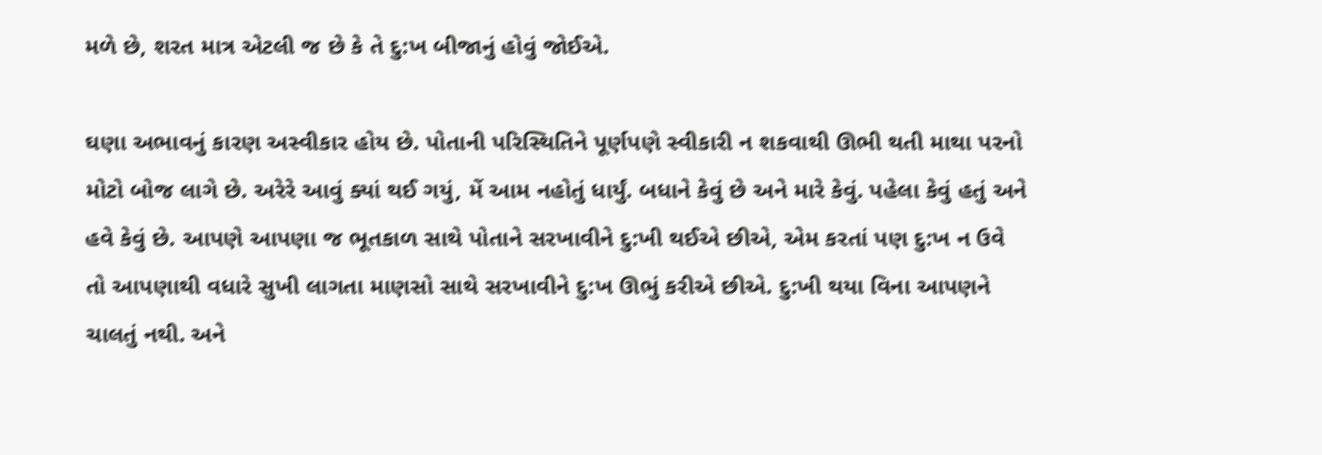મળે છે, શરત માત્ર એટલી જ છે કે તે દુ:ખ બીજાનું હોવું જોઈએ.

ઘણા અભાવનું કારણ અસ્વીકાર હોય છે. પોતાની પરિસ્થિતિને પૂર્ણપણે સ્વીકારી ન શકવાથી ઊભી થતી માથા પરનો મોટો બોજ લાગે છે. અરેરે આવું ક્યાં થઈ ગયું, મેં આમ નહોતું ધાર્યું. બધાને કેવું છે અને મારે કેવું. પહેલા કેવું હતું અને હવે કેવું છે. આપણે આપણા જ ભૂતકાળ સાથે પોતાને સરખાવીને દુ:ખી થઈએ છીએ, એમ કરતાં પણ દુ:ખ ન ઉવે તો આપણાથી વધારે સુખી લાગતા માણસો સાથે સરખાવીને દુ:ખ ઊભું કરીએ છીએ. દુ:ખી થયા વિના આપણને ચાલતું નથી. અને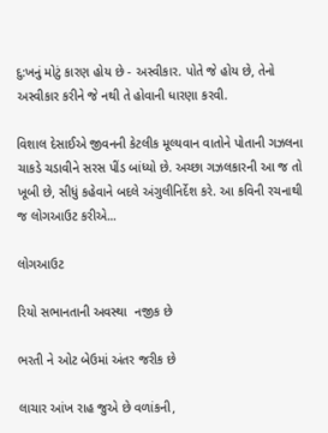દુ:ખનું મોટું કારણ હોય છે - અસ્વીકાર. પોતે જે હોય છે, તેનો અસ્વીકાર કરીને જે નથી તે હોવાની ધારણા કરવી.

વિશાલ દેસાઈએ જીવનની કેટલીક મૂલ્યવાન વાતોને પોતાની ગઝલના ચાકડે ચડાવીને સરસ પીંડ બાંધ્યો છે. અચ્છા ગઝલકારની આ જ તો ખૂબી છે, સીધું કહેવાને બદલે અંગુલીનિર્દેશ કરે. આ કવિની રચનાથી જ લોગઆઉટ કરીએ...

લોગઆઉટ

રિયો સભાનતાની અવસ્થા  નજીક છે

ભરતી ને ઓટ બેઉમાં અંતર જરીક છે

લાચાર આંખ રાહ જુએ છે વળાંકની,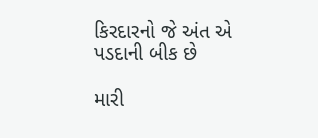કિરદારનો જે અંત એ પડદાની બીક છે

મારી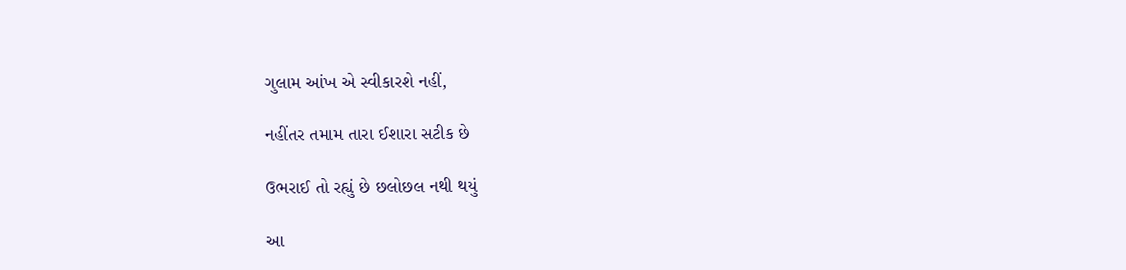ગુલામ આંખ એ સ્વીકારશે નહીં,

નહીંતર તમામ તારા ઈશારા સટીક છે

ઉભરાઈ તો રહ્યું છે છલોછલ નથી થયું

આ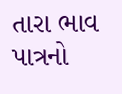તારા ભાવ પાત્રનો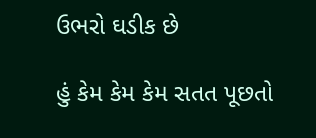ઉભરો ઘડીક છે

હું કેમ કેમ કેમ સતત પૂછતો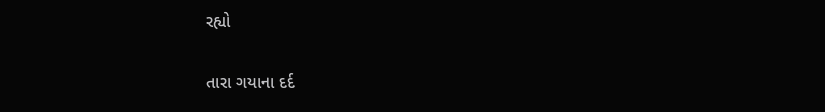રહ્યો

તારા ગયાના દર્દ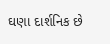ઘણા દાર્શનિક છે